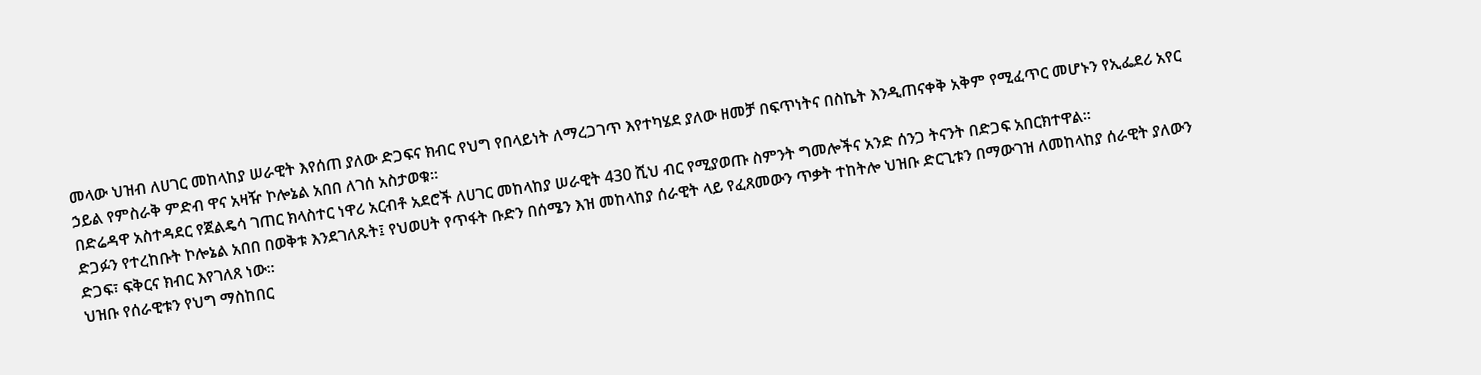መላው ህዝብ ለሀገር መከላከያ ሠራዊት እየሰጠ ያለው ድጋፍና ክብር የህግ የበላይነት ለማረጋገጥ እየተካሄደ ያለው ዘመቻ በፍጥነትና በስኬት እንዲጠናቀቅ አቅም የሚፈጥር መሆኑን የኢፌደሪ አየር ኃይል የምስራቅ ምድብ ዋና አዛዥ ኮሎኔል አበበ ለገሰ አስታወቁ፡፡
በድሬዳዋ አስተዳደር የጀልዴሳ ገጠር ክላስተር ነዋሪ አርብቶ አደሮች ለሀገር መከላከያ ሠራዊት 430 ሺህ ብር የሚያወጡ ስምንት ግመሎችና አንድ ሰንጋ ትናንት በድጋፍ አበርክተዋል።
ድጋፉን የተረከቡት ኮሎኔል አበበ በወቅቱ እንደገለጹት፤ የህወሀት የጥፋት ቡድን በሰሜን እዝ መከላከያ ሰራዊት ላይ የፈጸመውን ጥቃት ተከትሎ ህዝቡ ድርጊቱን በማውገዝ ለመከላከያ ሰራዊት ያለውን ድጋፍ፣ ፍቅርና ክብር እየገለጸ ነው።
ህዝቡ የሰራዊቱን የህግ ማስከበር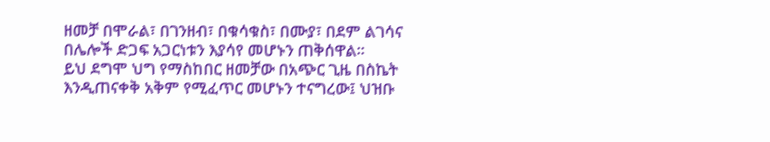ዘመቻ በሞራል፣ በገንዘብ፣ በቁሳቁስ፣ በሙያ፣ በደም ልገሳና በሌሎች ድጋፍ አጋርነቱን እያሳየ መሆኑን ጠቅሰዋል።
ይህ ደግሞ ህግ የማስከበር ዘመቻው በአጭር ጊዜ በስኬት እንዲጠናቀቅ አቅም የሚፈጥር መሆኑን ተናግረው፤ ህዝቡ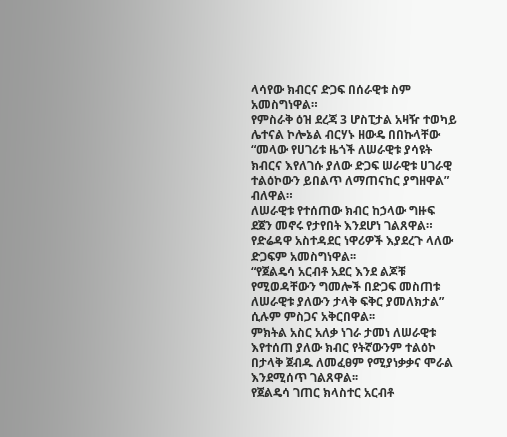ላሳየው ክብርና ድጋፍ በሰራዊቱ ስም አመስግነዋል።
የምስራቅ ዕዝ ደረጃ 3 ሆስፒታል አዛዥ ተወካይ ሌተናል ኮሎኔል ብርሃኑ ዘውዴ በበኩላቸው “መላው የሀገሪቱ ዜጎች ለሠራዊቱ ያሳዩት ክብርና እየለገሱ ያለው ድጋፍ ሠራዊቱ ሀገራዊ ተልዕኮውን ይበልጥ ለማጠናከር ያግዘዋል” ብለዋል።
ለሠራዊቱ የተሰጠው ክብር ከኃላው ግዙፍ ደጀን መኖሩ የታየበት እንደሆነ ገልጸዋል።
የድሬዳዋ አስተዳደር ነዋሪዎች እያደረጉ ላለው ድጋፍም አመስግነዋል፡፡
“የጀልዴሳ አርብቶ አደር እንደ ልጆቹ የሚወዳቸውን ግመሎች በድጋፍ መስጠቱ ለሠራዊቱ ያለውን ታላቅ ፍቅር ያመለክታል” ሲሉም ምስጋና አቅርበዋል፡፡
ምክትል አስር አለቃ ነገራ ታመነ ለሠራዊቱ እየተሰጠ ያለው ክብር የትኛውንም ተልዕኮ በታላቅ ጀብዱ ለመፈፀም የሚያነቃቃና ሞራል እንደሚሰጥ ገልጸዋል፡፡
የጀልዴሳ ገጠር ክላስተር አርብቶ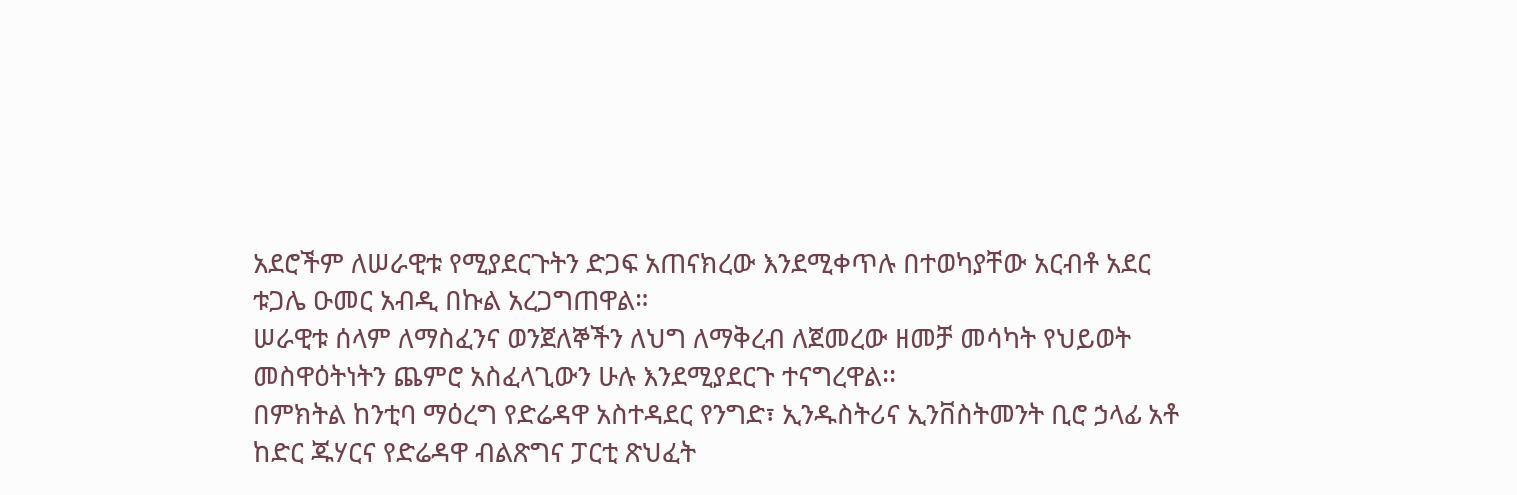አደሮችም ለሠራዊቱ የሚያደርጉትን ድጋፍ አጠናክረው እንደሚቀጥሉ በተወካያቸው አርብቶ አደር ቱጋሌ ዑመር አብዲ በኩል አረጋግጠዋል።
ሠራዊቱ ሰላም ለማስፈንና ወንጀለኞችን ለህግ ለማቅረብ ለጀመረው ዘመቻ መሳካት የህይወት መስዋዕትነትን ጨምሮ አስፈላጊውን ሁሉ እንደሚያደርጉ ተናግረዋል፡፡
በምክትል ከንቲባ ማዕረግ የድሬዳዋ አስተዳደር የንግድ፣ ኢንዱስትሪና ኢንቨስትመንት ቢሮ ኃላፊ አቶ ከድር ጁሃርና የድሬዳዋ ብልጽግና ፓርቲ ጽህፈት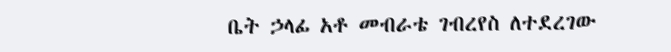ቤት ኃላፊ አቶ መብራቴ ገብረየስ ለተደረገው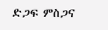ድጋፍ ምስጋና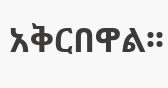አቅርበዋል፡፡